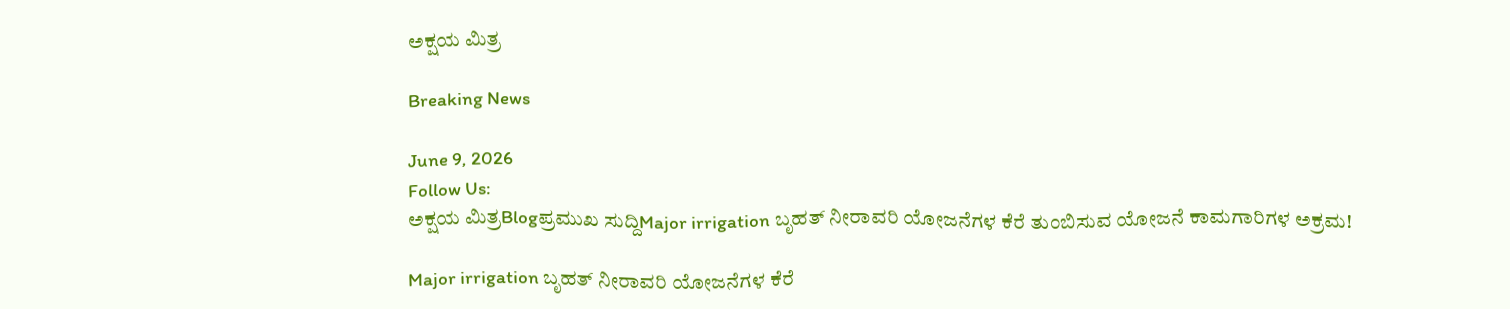ಅಕ್ಷಯ ಮಿತ್ರ

Breaking News

June 9, 2026
Follow Us:
ಅಕ್ಷಯ ಮಿತ್ರBlogಪ್ರಮುಖ ಸುದ್ದಿMajor irrigation ಬೃಹತ್ ನೀರಾವರಿ ಯೋಜನೆಗಳ ಕೆರೆ ತುಂಬಿಸುವ ಯೋಜನೆ ಕಾಮಗಾರಿಗಳ ಅಕ್ರಮ!

Major irrigation ಬೃಹತ್ ನೀರಾವರಿ ಯೋಜನೆಗಳ ಕೆರೆ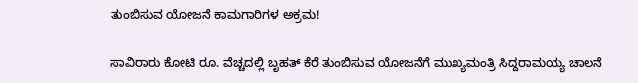ತುಂಬಿಸುವ ಯೋಜನೆ ಕಾಮಗಾರಿಗಳ ಅಕ್ರಮ!

ಸಾವಿರಾರು ಕೋಟಿ ರೂ. ವೆಚ್ಚದಲ್ಲಿ ಬೃಹತ್ ಕೆರೆ ತುಂಬಿಸುವ ಯೋಜನೆಗೆ ಮುಖ್ಯಮಂತ್ರಿ ಸಿದ್ದರಾಮಯ್ಯ ಚಾಲನೆ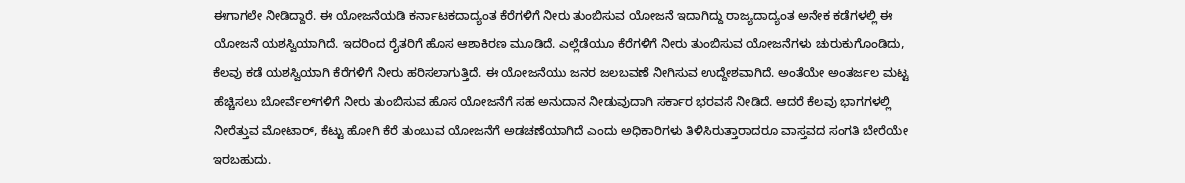ಈಗಾಗಲೇ ನೀಡಿದ್ದಾರೆ. ಈ ಯೋಜನೆಯಡಿ ಕರ್ನಾಟಕದಾದ್ಯಂತ ಕೆರೆಗಳಿಗೆ ನೀರು ತುಂಬಿಸುವ ಯೋಜನೆ ಇದಾಗಿದ್ದು ರಾಜ್ಯದಾದ್ಯಂತ ಅನೇಕ ಕಡೆಗಳಲ್ಲಿ ಈ ಯೋಜನೆ ಯಶಸ್ವಿಯಾಗಿದೆ. ಇದರಿಂದ ರೈತರಿಗೆ ಹೊಸ ಆಶಾಕಿರಣ ಮೂಡಿದೆ. ಎಲ್ಲೆಡೆಯೂ ಕೆರೆಗಳಿಗೆ ನೀರು ತುಂಬಿಸುವ ಯೋಜನೆಗಳು ಚುರುಕುಗೊಂಡಿದು, ಕೆಲವು ಕಡೆ ಯಶಸ್ವಿಯಾಗಿ ಕೆರೆಗಳಿಗೆ ನೀರು ಹರಿಸಲಾಗುತ್ತಿದೆ. ಈ ಯೋಜನೆಯು ಜನರ ಜಲಬವಣೆ ನೀಗಿಸುವ ಉದ್ದೇಶವಾಗಿದೆ. ಅಂತೆಯೇ ಅಂತರ್ಜಲ ಮಟ್ಟ ಹೆಚ್ಚಿಸಲು ಬೋರ್ವೆಲ್‌ಗಳಿಗೆ ನೀರು ತುಂಬಿಸುವ ಹೊಸ ಯೋಜನೆಗೆ ಸಹ ಅನುದಾನ ನೀಡುವುದಾಗಿ ಸರ್ಕಾರ ಭರವಸೆ ನೀಡಿದೆ. ಆದರೆ ಕೆಲವು ಭಾಗಗಳಲ್ಲಿ ನೀರೆತ್ತುವ ಮೋಟಾರ್, ಕೆಟ್ಟು ಹೋಗಿ ಕೆರೆ ತುಂಬುವ ಯೋಜನೆಗೆ ಅಡಚಣೆಯಾಗಿದೆ ಎಂದು ಅಧಿಕಾರಿಗಳು ತಿಳಿಸಿರುತ್ತಾರಾದರೂ ವಾಸ್ತವದ ಸಂಗತಿ ಬೇರೆಯೇ ಇರಬಹುದು.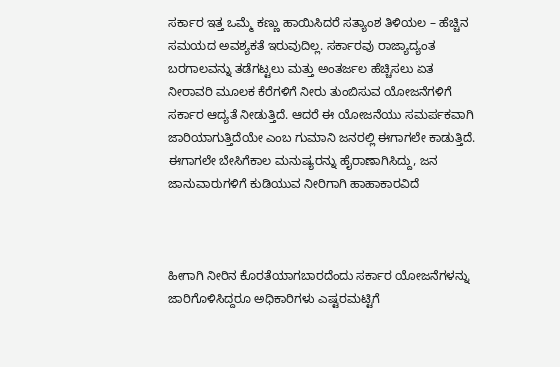ಸರ್ಕಾರ ಇತ್ತ ಒಮ್ಮೆ ಕಣ್ಣು ಹಾಯಿಸಿದರೆ ಸತ್ಯಾಂಶ ತಿಳಿಯಲ – ಹೆಚ್ಚಿನ ಸಮಯದ ಅವಶ್ಯಕತೆ ಇರುವುದಿಲ್ಲ. ಸರ್ಕಾರವು ರಾಜ್ಯಾದ್ಯಂತ ಬರಗಾಲವನ್ನು ತಡೆಗಟ್ಟಲು ಮತ್ತು ಅಂತರ್ಜಲ ಹೆಚ್ಚಿಸಲು ಏತ ನೀರಾವರಿ ಮೂಲಕ ಕೆರೆಗಳಿಗೆ ನೀರು ತುಂಬಿಸುವ ಯೋಜನೆಗಳಿಗೆ ಸರ್ಕಾರ ಆದ್ಯತೆ ನೀಡುತ್ತಿದೆ. ಆದರೆ ಈ ಯೋಜನೆಯು ಸಮರ್ಪಕವಾಗಿ ಜಾರಿಯಾಗುತ್ತಿದೆಯೇ ಎಂಬ ಗುಮಾನಿ ಜನರಲ್ಲಿ ಈಗಾಗಲೇ ಕಾಡುತ್ತಿದೆ. ಈಗಾಗಲೇ ಬೇಸಿಗೆಕಾಲ ಮನುಷ್ಯರನ್ನು ಹೈರಾಣಾಗಿಸಿದ್ದು, ಜನ ಜಾನುವಾರುಗಳಿಗೆ ಕುಡಿಯುವ ನೀರಿಗಾಗಿ ಹಾಹಾಕಾರವಿದೆ



ಹೀಗಾಗಿ ನೀರಿನ ಕೊರತೆಯಾಗಬಾರದೆಂದು ಸರ್ಕಾರ ಯೋಜನೆಗಳನ್ನು ಜಾರಿಗೊಳಿಸಿದ್ದರೂ ಅಧಿಕಾರಿಗಳು ಎಷ್ಟರಮಟ್ಟಿಗೆ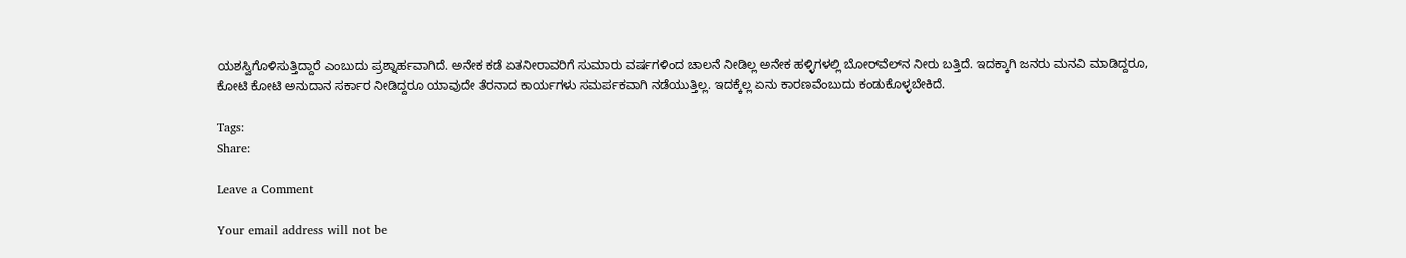ಯಶಸ್ವಿಗೊಳಿಸುತ್ತಿದ್ದಾರೆ ಎಂಬುದು ಪ್ರಶ್ನಾರ್ಹವಾಗಿದೆ. ಅನೇಕ ಕಡೆ ಏತನೀರಾವರಿಗೆ ಸುಮಾರು ವರ್ಷಗಳಿಂದ ಚಾಲನೆ ನೀಡಿಲ್ಲ ಅನೇಕ ಹಳ್ಳಿಗಳಲ್ಲಿ ಬೋರ್‌ವೆಲ್‌ನ ನೀರು ಬತ್ತಿದೆ. ಇದಕ್ಕಾಗಿ ಜನರು ಮನವಿ ಮಾಡಿದ್ದರೂ, ಕೋಟಿ ಕೋಟಿ ಅನುದಾನ ಸರ್ಕಾರ ನೀಡಿದ್ದರೂ ಯಾವುದೇ ತೆರನಾದ ಕಾರ್ಯಗಳು ಸಮರ್ಪಕವಾಗಿ ನಡೆಯುತ್ತಿಲ್ಲ. ಇದಕ್ಕೆಲ್ಲ ಏನು ಕಾರಣವೆಂಬುದು ಕಂಡುಕೊಳ್ಳಬೇಕಿದೆ.

Tags:
Share:

Leave a Comment

Your email address will not be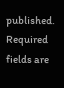published. Required fields are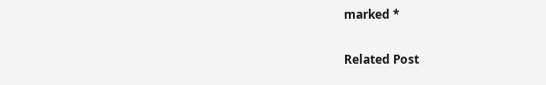marked *

Related Post